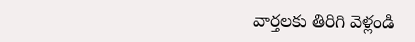వార్తలకు తిరిగి వెళ్లండి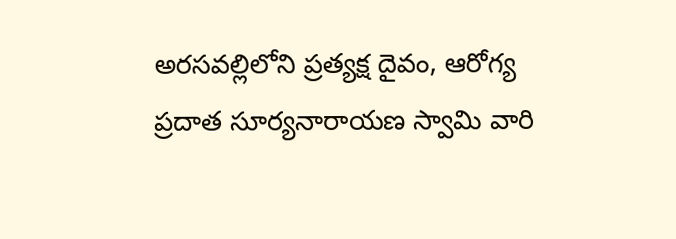అరసవల్లిలోని ప్రత్యక్ష దైవం, ఆరోగ్య ప్రదాత సూర్యనారాయణ స్వామి వారి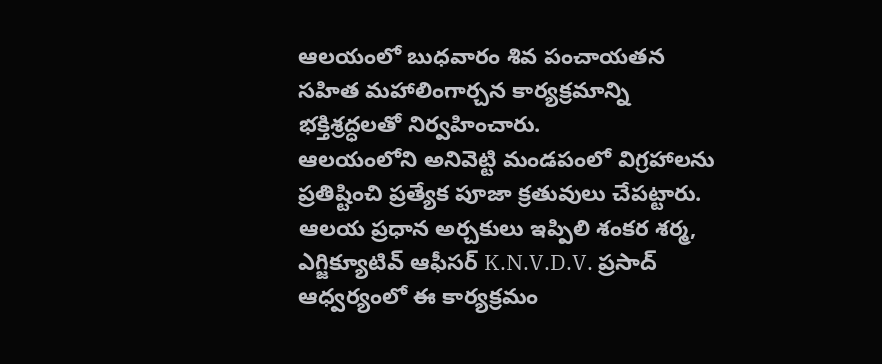ఆలయంలో బుధవారం శివ పంచాయతన సహిత మహాలింగార్చన కార్యక్రమాన్ని భక్తిశ్రద్ధలతో నిర్వహించారు.
ఆలయంలోని అనివెట్టి మండపంలో విగ్రహాలను ప్రతిష్టించి ప్రత్యేక పూజా క్రతువులు చేపట్టారు. ఆలయ ప్రధాన అర్చకులు ఇప్పిలి శంకర శర్మ, ఎగ్జిక్యూటివ్ ఆఫీసర్ K.N.V.D.V. ప్రసాద్ ఆధ్వర్యంలో ఈ కార్యక్రమం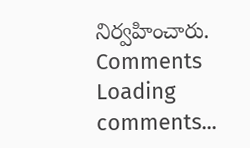నిర్వహించారు.
Comments
Loading comments...